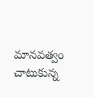మానవత్వం చాటుకున్న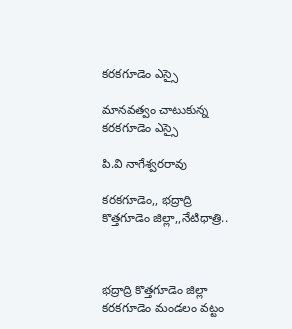కరకగూడెం ఎస్సై

మానవత్వం చాటుకున్న కరకగూడెం ఎస్సై

పి.వి నాగేశ్వరరావు

కరకగూడెం,, భద్రాద్రి కొత్తగూడెం జిల్లా,,నేటిధాత్రి..



భద్రాద్రి కొత్తగూడెం జిల్లా కరకగూడెం మండలం వట్టం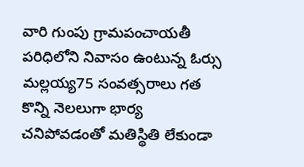వారి గుంపు గ్రామపంచాయతీ పరిధిలోని నివాసం ఉంటున్న ఓర్సు మల్లయ్య75 సంవత్సరాలు గత కొన్ని నెలలుగా భార్య చనిపోవడంతో మతిస్థితి లేకుండా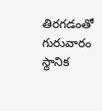తిరగడంతో గురువారం స్థానిక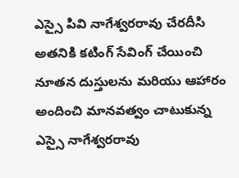ఎస్సై పివి నాగేశ్వరరావు చేరదీసి అతనికి కటింగ్ సేవింగ్ చేయించి నూతన దుస్తులను మరియు ఆహారం అందించి మానవత్వం చాటుకున్న ఎస్సై నాగేశ్వరరావు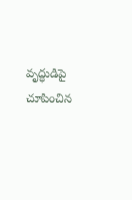వృద్ధుడిపై చూపించిన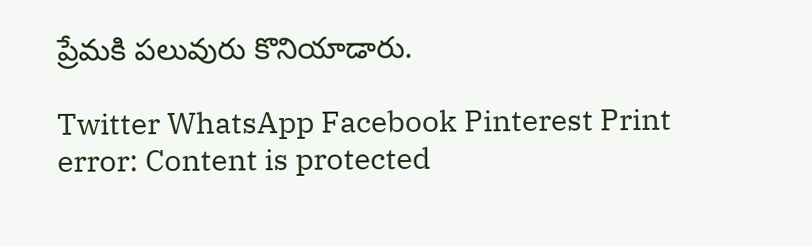ప్రేమకి పలువురు కొనియాడారు.

Twitter WhatsApp Facebook Pinterest Print
error: Content is protected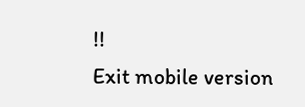!!
Exit mobile version